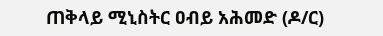ጠቅላይ ሚኒስትር ዐብይ አሕመድ (ዶ/ር)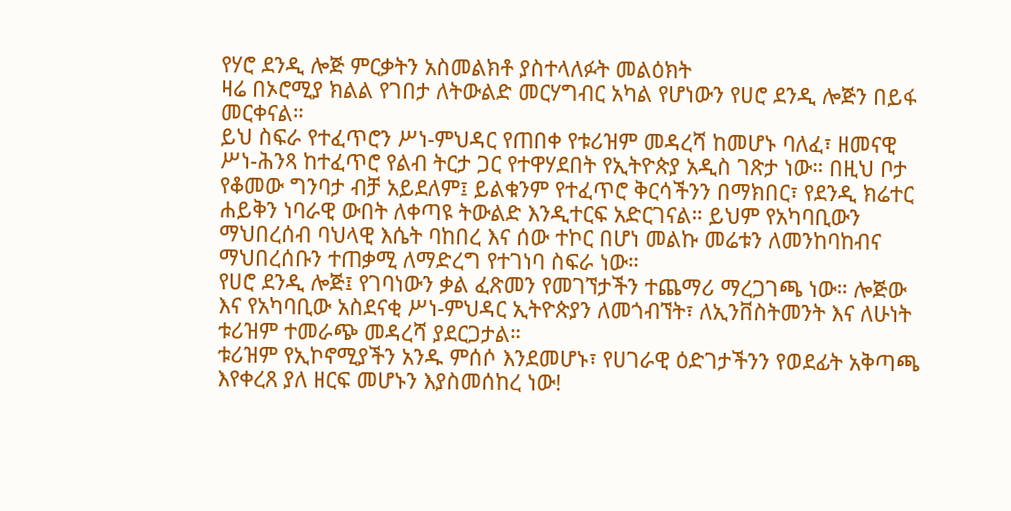የሃሮ ደንዲ ሎጅ ምርቃትን አስመልክቶ ያስተላለፉት መልዕክት
ዛሬ በኦሮሚያ ክልል የገበታ ለትውልድ መርሃግብር አካል የሆነውን የሀሮ ደንዲ ሎጅን በይፋ መርቀናል።
ይህ ስፍራ የተፈጥሮን ሥነ-ምህዳር የጠበቀ የቱሪዝም መዳረሻ ከመሆኑ ባለፈ፣ ዘመናዊ ሥነ-ሕንጻ ከተፈጥሮ የልብ ትርታ ጋር የተዋሃደበት የኢትዮጵያ አዲስ ገጽታ ነው። በዚህ ቦታ የቆመው ግንባታ ብቻ አይደለም፤ ይልቁንም የተፈጥሮ ቅርሳችንን በማክበር፣ የደንዲ ክሬተር ሐይቅን ነባራዊ ውበት ለቀጣዩ ትውልድ እንዲተርፍ አድርገናል። ይህም የአካባቢውን ማህበረሰብ ባህላዊ እሴት ባከበረ እና ሰው ተኮር በሆነ መልኩ መሬቱን ለመንከባከብና ማህበረሰቡን ተጠቃሚ ለማድረግ የተገነባ ስፍራ ነው።
የሀሮ ደንዲ ሎጅ፤ የገባነውን ቃል ፈጽመን የመገኘታችን ተጨማሪ ማረጋገጫ ነው። ሎጅው እና የአካባቢው አስደናቂ ሥነ-ምህዳር ኢትዮጵያን ለመጎብኘት፣ ለኢንቨስትመንት እና ለሁነት ቱሪዝም ተመራጭ መዳረሻ ያደርጋታል።
ቱሪዝም የኢኮኖሚያችን አንዱ ምሰሶ እንደመሆኑ፣ የሀገራዊ ዕድገታችንን የወደፊት አቅጣጫ እየቀረጸ ያለ ዘርፍ መሆኑን እያስመሰከረ ነው!